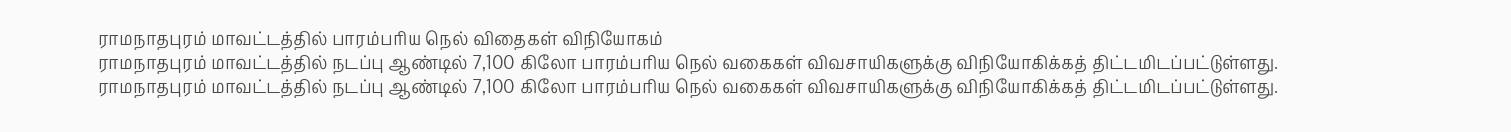ராமநாதபுரம் மாவட்டத்தில் பாரம்பரிய நெல் விதைகள் விநியோகம்
ராமநாதபுரம் மாவட்டத்தில் நடப்பு ஆண்டில் 7,100 கிலோ பாரம்பரிய நெல் வகைகள் விவசாயிகளுக்கு விநியோகிக்கத் திட்டமிடப்பட்டுள்ளது.
ராமநாதபுரம் மாவட்டத்தில் நடப்பு ஆண்டில் 7,100 கிலோ பாரம்பரிய நெல் வகைகள் விவசாயிகளுக்கு விநியோகிக்கத் திட்டமிடப்பட்டுள்ளது.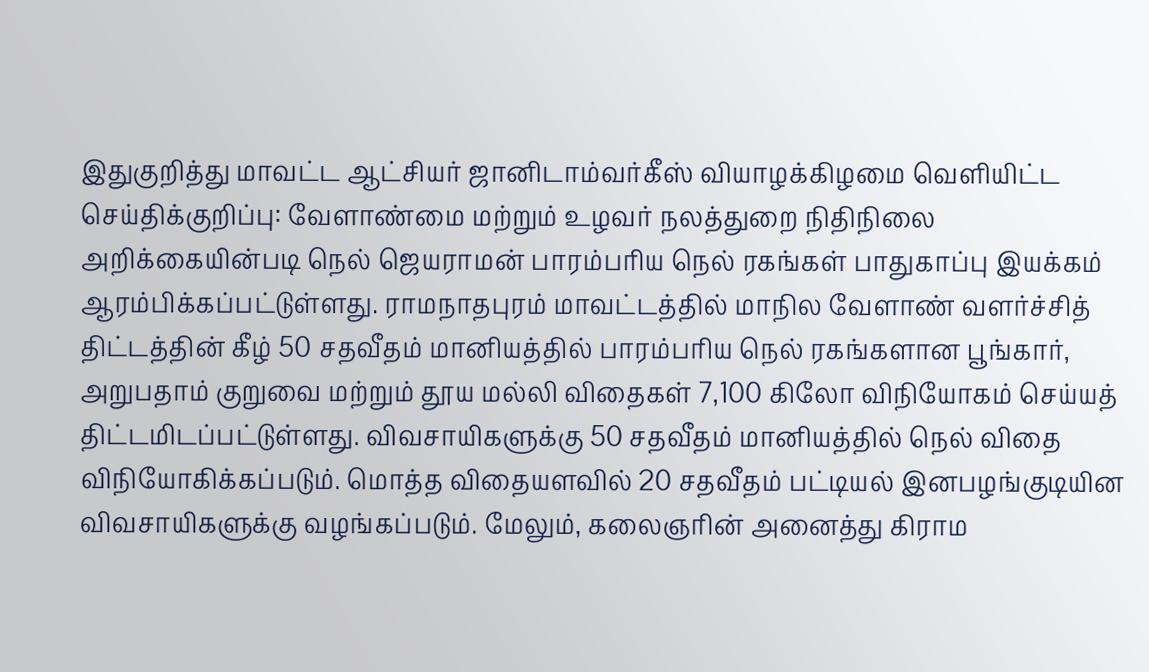இதுகுறித்து மாவட்ட ஆட்சியர் ஜானிடாம்வர்கீஸ் வியாழக்கிழமை வெளியிட்ட செய்திக்குறிப்பு: வேளாண்மை மற்றும் உழவர் நலத்துறை நிதிநிலை அறிக்கையின்படி நெல் ஜெயராமன் பாரம்பரிய நெல் ரகங்கள் பாதுகாப்பு இயக்கம் ஆரம்பிக்கப்பட்டுள்ளது. ராமநாதபுரம் மாவட்டத்தில் மாநில வேளாண் வளர்ச்சித் திட்டத்தின் கீழ் 50 சதவீதம் மானியத்தில் பாரம்பரிய நெல் ரகங்களான பூங்கார், அறுபதாம் குறுவை மற்றும் தூய மல்லி விதைகள் 7,100 கிலோ விநியோகம் செய்யத் திட்டமிடப்பட்டுள்ளது. விவசாயிகளுக்கு 50 சதவீதம் மானியத்தில் நெல் விதை விநியோகிக்கப்படும். மொத்த விதையளவில் 20 சதவீதம் பட்டியல் இனபழங்குடியின விவசாயிகளுக்கு வழங்கப்படும். மேலும், கலைஞரின் அனைத்து கிராம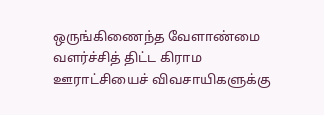ஒருங்கிணைந்த வேளாண்மை வளர்ச்சித் திட்ட கிராம ஊராட்சியைச் விவசாயிகளுக்கு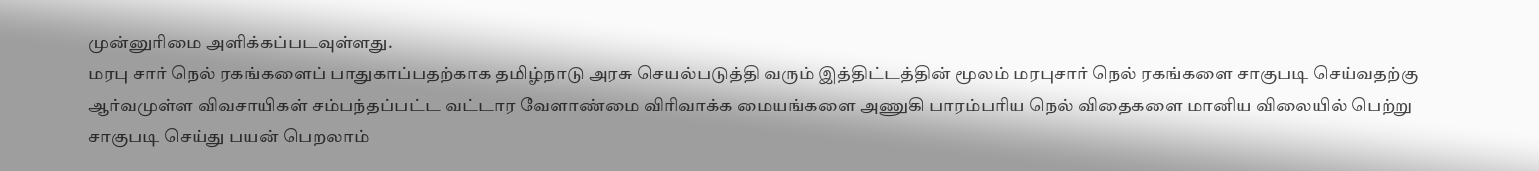முன்னுரிமை அளிக்கப்படவுள்ளது.
மரபு சார் நெல் ரகங்களைப் பாதுகாப்பதற்காக தமிழ்நாடு அரசு செயல்படுத்தி வரும் இத்திட்டத்தின் மூலம் மரபுசார் நெல் ரகங்களை சாகுபடி செய்வதற்கு ஆர்வமுள்ள விவசாயிகள் சம்பந்தப்பட்ட வட்டார வேளாண்மை விரிவாக்க மையங்களை அணுகி பாரம்பரிய நெல் விதைகளை மானிய விலையில் பெற்று சாகுபடி செய்து பயன் பெறலாம்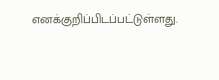எனக்குறிப்பிடப்பட்டுள்ளது.